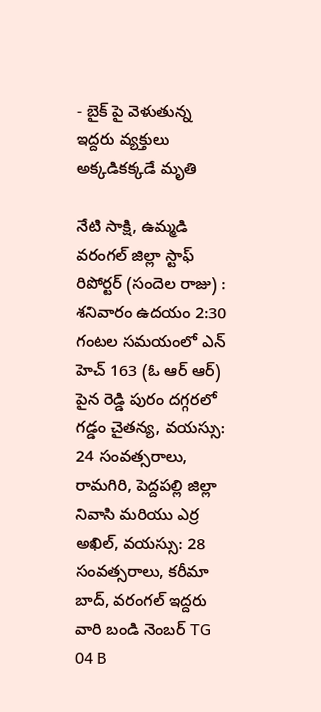- బైక్ పై వెళుతున్న ఇద్దరు వ్యక్తులు అక్కడికక్కడే మృతి

నేటి సాక్షి, ఉమ్మడి వరంగల్ జిల్లా స్టాఫ్ రిపోర్టర్ (సందెల రాజు) : శనివారం ఉదయం 2:30 గంటల సమయంలో ఎన్ హెచ్ 163 (ఓ ఆర్ ఆర్) పైన రెడ్డి పురం దగ్గరలో గడ్డం చైతన్య, వయస్సు: 24 సంవత్సరాలు, రామగిరి, పెద్దపల్లి జిల్లా నివాసి మరియు ఎర్ర అఖిల్, వయస్సు: 28 సంవత్సరాలు, కరీమా బాద్, వరంగల్ ఇద్దరు వారి బండి నెంబర్ TG 04 B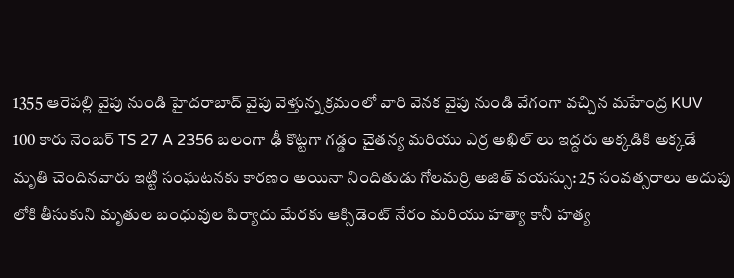1355 ఆరెపల్లి వైపు నుండి హైదరాబాద్ వైపు వెళ్తున్న క్రమంలో వారి వెనక వైపు నుండి వేగంగా వచ్చిన మహేంద్ర KUV 100 కారు నెంబర్ TS 27 A 2356 బలంగా ఢీ కొట్టగా గడ్డం చైతన్య మరియు ఎర్ర అఖిల్ లు ఇద్దరు అక్కడికి అక్కడే మృతి చెందినవారు ఇట్టి సంఘటనకు కారణం అయినా నిందితుడు గోలమర్రి అజిత్ వయస్సు: 25 సంవత్సరాలు అదుపు లోకి తీసుకుని మృతుల బంధువుల పిర్యాదు మేరకు ఆక్సిడెంట్ నేరం మరియు హత్యా కానీ హత్య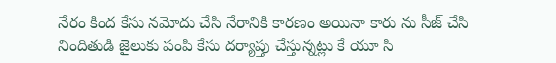నేరం కింద కేసు నమోదు చేసి నేరానికి కారణం అయినా కారు ను సీజ్ చేసి నిందితుడి జైలుకు పంపి కేసు దర్యాప్తు చేస్తున్నట్లు కే యూ సి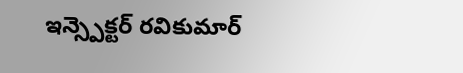ఇన్స్పెక్టర్ రవికుమార్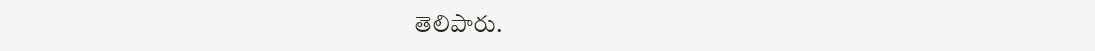తెలిపారు.